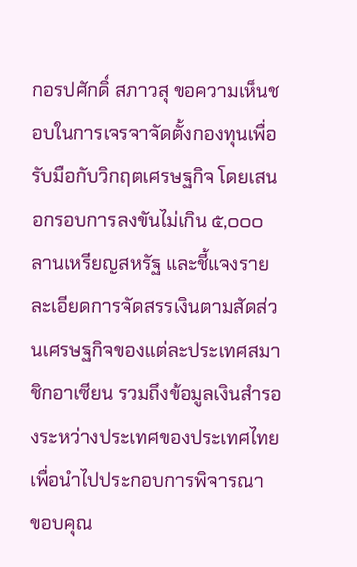กอรปศักดิ์ สภาวสุ ขอความเห็นชอบในการเจรจาจัดตั้งกองทุนเพื่อรับมือกับวิกฤตเศรษฐกิจ โดยเสนอกรอบการลงขันไม่เกิน ๕,๐๐๐ ลานเหรียญสหรัฐ และชี้แจงรายละเอียดการจัดสรรเงินตามสัดส่วนเศรษฐกิจของแต่ละประเทศสมาชิกอาเซียน รวมถึงข้อมูลเงินสำรองระหว่างประเทศของประเทศไทยเพื่อนำไปประกอบการพิจารณา
ขอบคุณ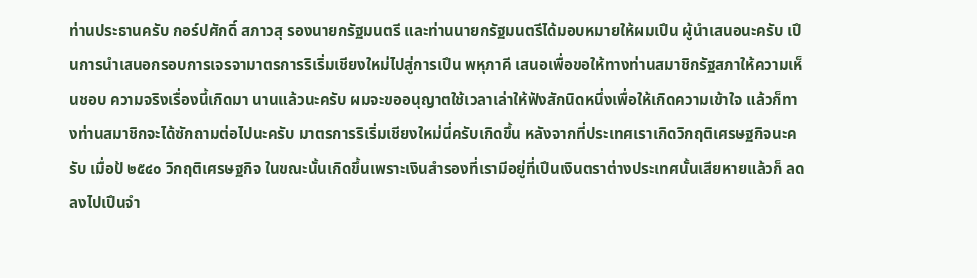ท่านประธานครับ กอร์ปศักดิ์ สภาวสุ รองนายกรัฐมนตรี และท่านนายกรัฐมนตรีได้มอบหมายให้ผมเปึน ผู้นําเสนอนะครับ เปึนการนําเสนอกรอบการเจรจามาตรการริเริ่มเชียงใหม่ไปสู่การเปึน พหุภาคี เสนอเพื่อขอให้ทางท่านสมาชิกรัฐสภาให้ความเห็นชอบ ความจริงเรื่องนี้เกิดมา นานแล้วนะครับ ผมจะขออนุญาตใช้เวลาเล่าให้ฟังสักนิดหนึ่งเพื่อให้เกิดความเข้าใจ แล้วก็ทางท่านสมาชิกจะได้ซักถามต่อไปนะครับ มาตรการริเริ่มเชียงใหม่นี่ครับเกิดขึ้น หลังจากที่ประเทศเราเกิดวิกฤติเศรษฐกิจนะครับ เมื่อป้ ๒๕๔๐ วิกฤติเศรษฐกิจ ในขณะนั้นเกิดขึ้นเพราะเงินสํารองที่เรามีอยู่ที่เปึนเงินตราต่างประเทศนั้นเสียหายแล้วก็ ลดลงไปเปึนจํา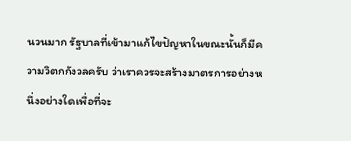นวนมาก รัฐบาลที่เข้ามาแก้ไขปัญหาในขณะนั้นก็มีความวิตกกังวลครับ ว่าเราควรจะสร้างมาตรการอย่างหนึ่งอย่างใดเพื่อที่จะ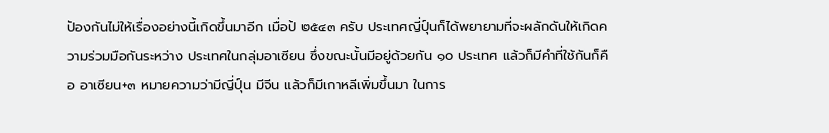ปัองกันไม่ให้เรื่องอย่างนี้เกิดขึ้นมาอีก เมื่อป้ ๒๕๔๓ ครับ ประเทศญี่ปุ์นก็ได้พยายามที่จะผลักดันให้เกิดความร่วมมือกันระหว่าง ประเทศในกลุ่มอาเซียน ซึ่งขณะนั้นมีอยู่ด้วยกัน ๑๐ ประเทศ แล้วก็มีคําที่ใช้กันก็คือ อาเซียน+๓ หมายความว่ามีญี่ปุ์น มีจีน แล้วก็มีเกาหลีเพิ่มขึ้นมา ในการ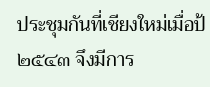ประชุมกันที่เชียงใหม่เมื่อป้ ๒๕๔๓ จึงมีการ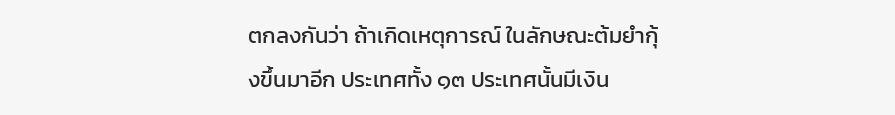ตกลงกันว่า ถ้าเกิดเหตุการณ์ ในลักษณะต้มยํากุ้งขึ้นมาอีก ประเทศทั้ง ๑๓ ประเทศนั้นมีเงิน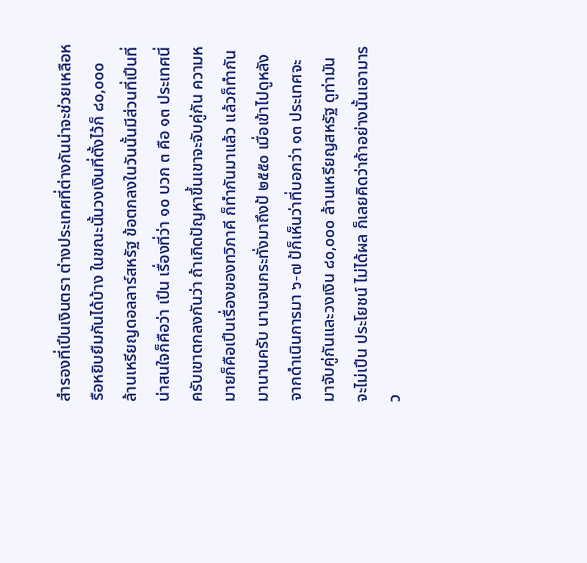สํารองที่เปึนเงินตรา ต่างประเทศที่ต่างกันน่าจะช่วยเหลือหรือหยิบยืมกันได้บ้าง ในขณะนั้นวงเงินที่ตั้งไว้ก็ ๘๐,๐๐๐ ล้านเหรียญดอลลาร์สหรัฐ ข้อตกลงในวันนั้นมีส่วนที่เปึนที่น่าสนใจก็คือว่า เปึน เรื่องที่ว่า ๑๐ บวก ๓ คือ ๑๓ ประเทศนี่ครับเขาตกลงกันว่า ถ้าเกิดปัญหาขึ้นเขาจะจับคู่กัน ความหมายก็คือเปึนเรื่องของทวิภาคี ก็ทํากันมาแล้ว แล้วก็ทํากันมานานครับ นานจนกระทั่งมาถึงป้ ๒๕๕๐ เมื่อเข้าไปดูหลังจากดําเนินการมา ๖-๗ ป้ก็เห็นว่าที่บอกว่า ๑๓ ประเทศจะมาจับคู่กันและวงเงิน ๘๐,๐๐๐ ล้านเหรียญสหรัฐ ดูท่ามันจะไม่เปึน ประโยชน์ ไม่ได้ผล ก็เลยคิดว่าถ้าอย่างนั้นเอามารว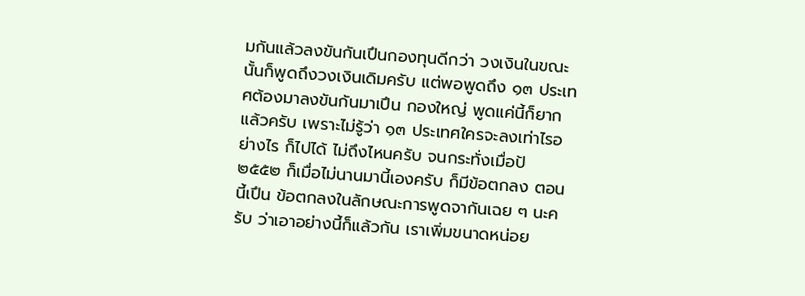มกันแล้วลงขันกันเปึนกองทุนดีกว่า วงเงินในขณะนั้นก็พูดถึงวงเงินเดิมครับ แต่พอพูดถึง ๑๓ ประเทศต้องมาลงขันกันมาเปึน กองใหญ่ พูดแค่นี้ก็ยากแล้วครับ เพราะไม่รู้ว่า ๑๓ ประเทศใครจะลงเท่าไรอย่างไร ก็ไปได้ ไม่ถึงไหนครับ จนกระทั่งเมื่อป้ ๒๕๕๒ ก็เมื่อไม่นานมานี้เองครับ ก็มีข้อตกลง ตอนนี้เปึน ข้อตกลงในลักษณะการพูดจากันเฉย ๆ นะครับ ว่าเอาอย่างนี้ก็แล้วกัน เราเพิ่มขนาดหน่อย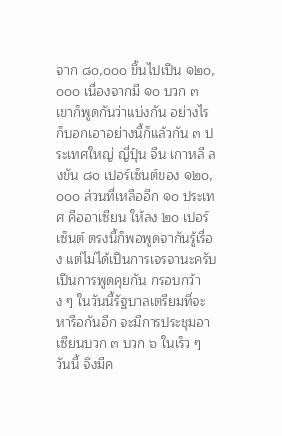จาก ๘๐,๐๐๐ ขึ้นไปเปึน ๑๒๐,๐๐๐ เนื่องจากมี ๑๐ บวก ๓ เขาก็พูดกันว่าแบ่งกัน อย่างไร ก็บอกเอาอย่างนี้ก็แล้วกัน ๓ ประเทศใหญ่ ญี่ปุ์น จีน เกาหลี ลงขัน ๘๐ เปอร์เซ็นต์ของ ๑๒๐,๐๐๐ ส่วนที่เหลืออีก ๑๐ ประเทศ คืออาเซียน ให้ลง ๒๐ เปอร์เซ็นต์ ตรงนี้ก็พอพูดจากันรู้เรื่อง แต่ไม่ได้เปึนการเจรจานะครับ เปึนการพูดคุยกัน กรอบกว้าง ๆ ในวันนี้รัฐบาลเตรียมที่จะหารือกันอีก จะมีการประชุมอาเซียนบวก ๓ บวก ๖ ในเร็ว ๆ วันนี้ จึงมีค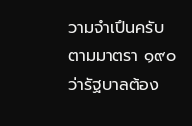วามจําเปึนครับ ตามมาตรา ๑๙๐ ว่ารัฐบาลต้อง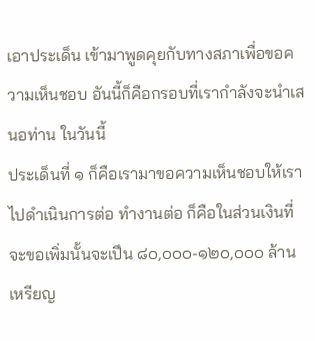เอาประเด็น เข้ามาพูดคุยกับทางสภาเพื่อขอความเห็นชอบ อันนี้ก็คือกรอบที่เรากําลังจะนําเสนอท่าน ในวันนี้
ประเด็นที่ ๑ ก็คือเรามาขอความเห็นชอบให้เราไปดําเนินการต่อ ทํางานต่อ ก็คือในส่วนเงินที่จะขอเพิ่มนั้นจะเปึน ๘๐,๐๐๐-๑๒๐,๐๐๐ ล้านเหรียญ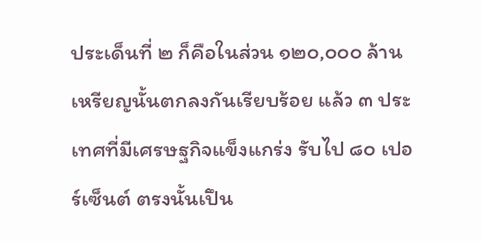ประเด็นที่ ๒ ก็คือในส่วน ๑๒๐,๐๐๐ ล้านเหรียญนั้นตกลงกันเรียบร้อย แล้ว ๓ ประเทศที่มีเศรษฐกิจแข็งแกร่ง รับไป ๘๐ เปอร์เซ็นต์ ตรงนั้นเปึน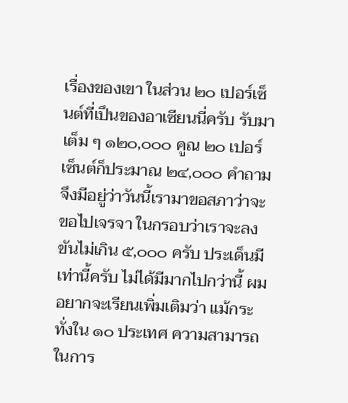เรื่องของเขา ในส่วน ๒๐ เปอร์เซ็นต์ที่เปึนของอาเซียนนี่ครับ รับมาเต็ม ๆ ๑๒๐,๐๐๐ คูณ ๒๐ เปอร์เซ็นต์ก็ประมาณ ๒๔,๐๐๐ คําถามจึงมีอยู่ว่าวันนี้เรามาขอสภาว่าจะขอไปเจรจา ในกรอบว่าเราจะลงขันไม่เกิน ๕,๐๐๐ ครับ ประเด็นมีเท่านี้ครับ ไม่ได้มีมากไปกว่านี้ ผมอยากจะเรียนเพิ่มเติมว่า แม้กระทั่งใน ๑๐ ประเทศ ความสามารถในการ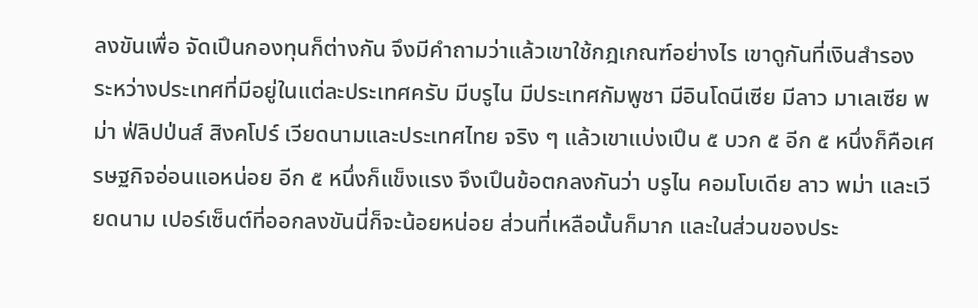ลงขันเพื่อ จัดเปึนกองทุนก็ต่างกัน จึงมีคําถามว่าแล้วเขาใช้กฎเกณฑ์อย่างไร เขาดูกันที่เงินสํารอง ระหว่างประเทศที่มีอยู่ในแต่ละประเทศครับ มีบรูไน มีประเทศกัมพูชา มีอินโดนีเซีย มีลาว มาเลเซีย พม่า ฟ่ลิปป่นส์ สิงคโปร์ เวียดนามและประเทศไทย จริง ๆ แล้วเขาแบ่งเปึน ๕ บวก ๕ อีก ๕ หนึ่งก็คือเศรษฐกิจอ่อนแอหน่อย อีก ๕ หนึ่งก็แข็งแรง จึงเปึนข้อตกลงกันว่า บรูไน คอมโบเดีย ลาว พม่า และเวียดนาม เปอร์เซ็นต์ที่ออกลงขันนี่ก็จะน้อยหน่อย ส่วนที่เหลือนั้นก็มาก และในส่วนของประ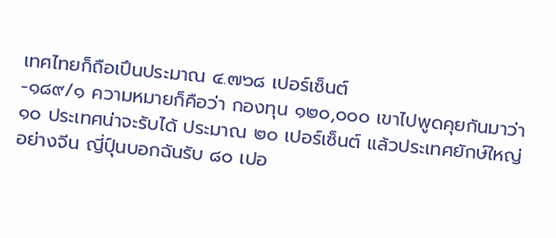เทศไทยก็ถือเปึนประมาณ ๔.๗๖๘ เปอร์เซ็นต์
-๑๘๙/๑ ความหมายก็คือว่า กองทุน ๑๒๐,๐๐๐ เขาไปพูดคุยกันมาว่า ๑๐ ประเทศน่าจะรับได้ ประมาณ ๒๐ เปอร์เซ็นต์ แล้วประเทศยักษ์ใหญ่อย่างจีน ญี่ปุ์นบอกฉันรับ ๘๐ เปอ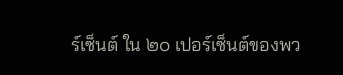ร์เซ็นต์ ใน ๒๐ เปอร์เซ็นต์ของพว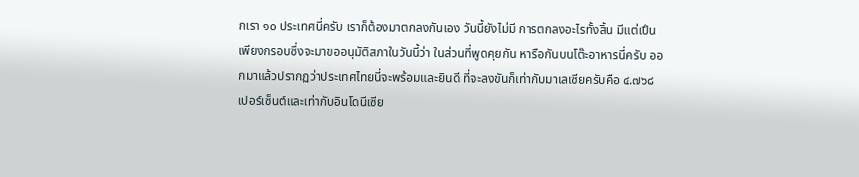กเรา ๑๐ ประเทศนี่ครับ เราก็ต้องมาตกลงกันเอง วันนี้ยังไม่มี การตกลงอะไรทั้งสิ้น มีแต่เปึนเพียงกรอบซึ่งจะมาขออนุมัติสภาในวันนี้ว่า ในส่วนที่พูดคุยกัน หารือกันบนโต๊ะอาหารนี่ครับ ออกมาแล้วปรากฏว่าประเทศไทยนี่จะพร้อมและยินดี ที่จะลงขันก็เท่ากับมาเลเซียครับคือ ๔.๗๖๘ เปอร์เซ็นต์และเท่ากับอินโดนีเซีย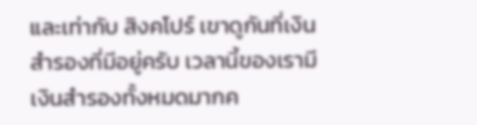และเท่ากับ สิงคโปร์ เขาดูกันที่เงินสํารองที่มีอยู่ครับ เวลานี้ของเรามีเงินสํารองทั้งหมดมากค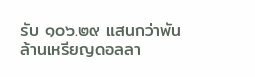รับ ๑๐๖.๒๙ แสนกว่าพันล้านเหรียญดอลลา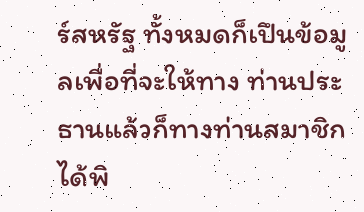ร์สหรัฐ ทั้งหมดก็เปึนข้อมูลเพื่อที่จะให้ทาง ท่านประธานแล้วก็ทางท่านสมาชิกได้พิ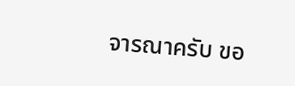จารณาครับ ขอ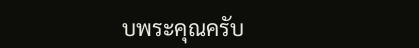บพระคุณครับ